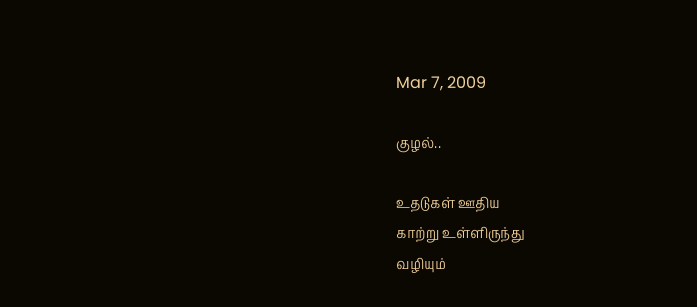Mar 7, 2009

குழல்..

உதடுகள் ஊதிய
காற்று உள்ளிருந்து
வழியும்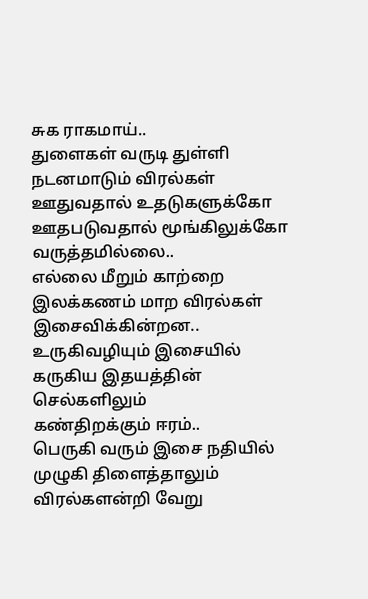சுக ராகமாய்..
துளைகள் வருடி துள்ளி
நடனமாடும் விரல்கள்
ஊதுவதால் உதடுகளுக்கோ
ஊதபடுவதால் மூங்கிலுக்கோ
வருத்தமில்லை..
எல்லை மீறும் காற்றை
இலக்கணம் மாற விரல்கள்
இசைவிக்கின்றன..
உருகிவழியும் இசையில்
கருகிய இதயத்தின் செல்களிலும்
கண்திறக்கும் ஈரம்..
பெருகி வரும் இசை நதியில்
முழுகி திளைத்தாலும்
விரல்களன்றி வேறு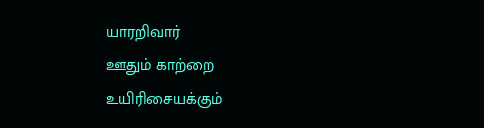யாரறிவார்
ஊதும் காற்றை
உயிரிசையக்கும்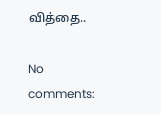வித்தை..

No comments: